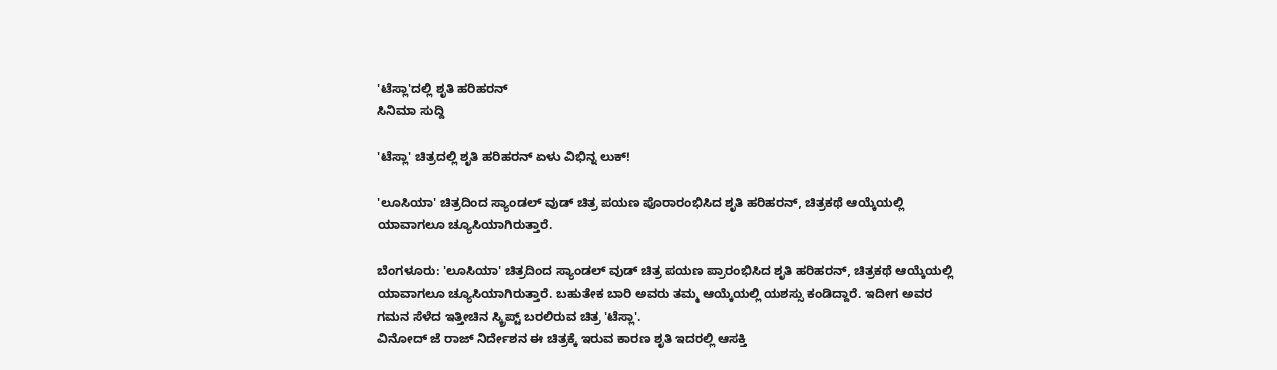'ಟೆಸ್ಲಾ'ದಲ್ಲಿ ಶೃತಿ ಹರಿಹರನ್
ಸಿನಿಮಾ ಸುದ್ದಿ

'ಟೆಸ್ಲಾ' ಚಿತ್ರದಲ್ಲಿ ಶೃತಿ ಹರಿಹರನ್ ಏಳು ವಿಭಿನ್ನ ಲುಕ್!

'ಲೂಸಿಯಾ' ಚಿತ್ರದಿಂದ ಸ್ಯಾಂಡಲ್ ವುಡ್ ಚಿತ್ರ ಪಯಣ ಪೊರಾರಂಭಿಸಿದ ಶೃತಿ ಹರಿಹರನ್, ಚಿತ್ರಕಥೆ ಆಯ್ಕೆಯಲ್ಲಿ ಯಾವಾಗಲೂ ಚ್ಯೂಸಿಯಾಗಿರುತ್ತಾರೆ.

ಬೆಂಗಳೂರು: 'ಲೂಸಿಯಾ' ಚಿತ್ರದಿಂದ ಸ್ಯಾಂಡಲ್ ವುಡ್ ಚಿತ್ರ ಪಯಣ ಪ್ರಾರಂಭಿಸಿದ ಶೃತಿ ಹರಿಹರನ್, ಚಿತ್ರಕಥೆ ಆಯ್ಕೆಯಲ್ಲಿ ಯಾವಾಗಲೂ ಚ್ಯೂಸಿಯಾಗಿರುತ್ತಾರೆ. ಬಹುತೇಕ ಬಾರಿ ಅವರು ತಮ್ಮ ಆಯ್ಕೆಯಲ್ಲಿ ಯಶಸ್ಸು ಕಂಡಿದ್ದಾರೆ. ಇದೀಗ ಅವರ ಗಮನ ಸೆಳೆದ ಇತ್ತೀಚಿನ ಸ್ಕ್ರಿಪ್ಟ್ ಬರಲಿರುವ ಚಿತ್ರ 'ಟೆಸ್ಲಾ'.
ವಿನೋದ್ ಜೆ ರಾಜ್ ನಿರ್ದೇಶನ ಈ ಚಿತ್ರಕ್ಕೆ ಇರುವ ಕಾರಣ ಶೃತಿ ಇದರಲ್ಲಿ ಆಸಕ್ತಿ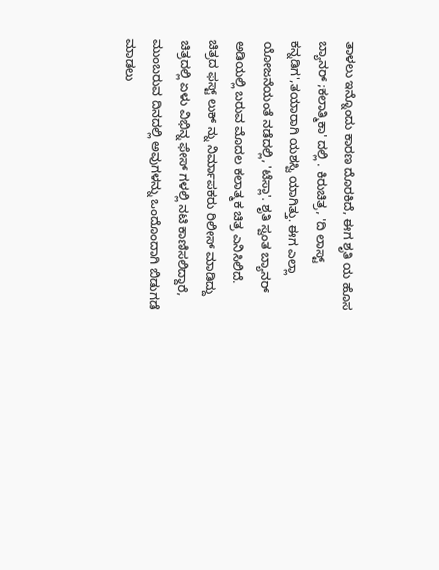ತಾಳಲು ಇನ್ನೊಂದು ಕಾರಣ ದೊರಕಿದೆ, ಈಗ ಶೃತಿ ಯ ಹೊಸ ಬ್ಯಾನರ್ ;ಕಲಾತ್ಮಿಕಾ' ದಲ್ಲಿ . ಕಿರುಚಿತ್ರ, 'ದಿ ಲಾಸ್ಟ್ ಕನ್ನಡಿಗ',ತಯಾರಾಗಿ ಯಶಸ್ವಿ ಯಾಗಿತ್ತು. ಈಗ ಎಲ್ಲಾ ಯೋಜನೆಯಂತೆ ನಡೆದಲ್ಲಿ, 'ಟೆಸ್ಲಾ'. ಶೃತಿ ಸ್ವಂತ ಬ್ಯಾನರ್ ಅಡಿಯಲ್ಲಿ ಬರುವ ಮೊದಲ ಕಲಾತ್ಮಕ ಚಿತ್ರ ಎನಿಸಿಲಿದೆ.
ಚಿತ್ರದ ಫಸ್ಟ್ ಲುಕ್ ನ್ನು ನಿರ್ಮಾಪಕರು ರಿಲೀಸ್ ಮಾಡಿದ್ದು ಚಿತ್ರದಲ್ಲಿ ಏಳು ವಿಭಿನ್ನ ಫೇಸ್ ಗಳಲ್ಲಿ ನಟಿ ಕಾಣಿಸಲಿದ್ದಾರೆ, ಮುಂಬರುವ ದಿನದಲ್ಲಿ ಅವುಗಳನ್ನು ಒಂದೊಂದಾಗಿ ಬಿಡುಗಡೆ ಮಾಡಲು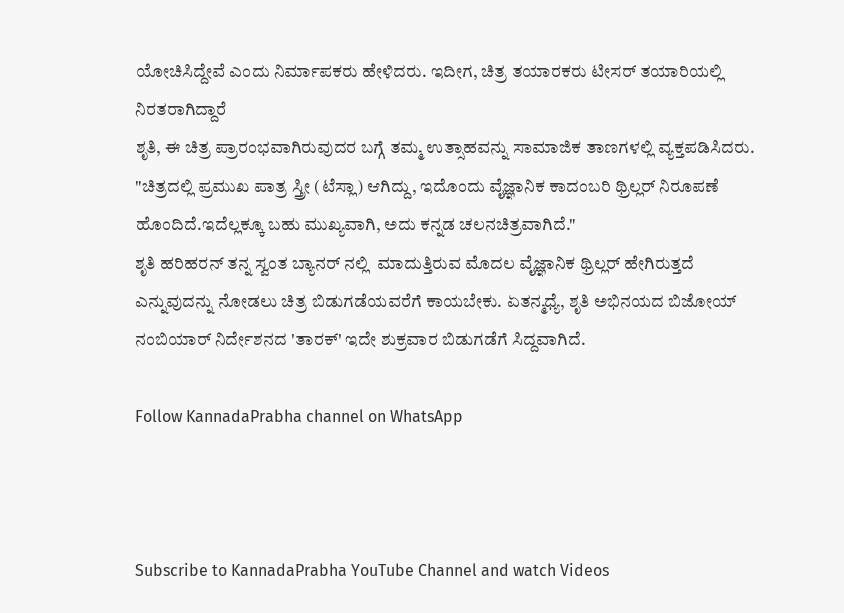ಯೋಚಿಸಿದ್ದೇವೆ ಎಂದು ನಿರ್ಮಾಪಕರು ಹೇಳಿದರು. ಇದೀಗ, ಚಿತ್ರ ತಯಾರಕರು ಟೀಸರ್ ತಯಾರಿಯಲ್ಲಿ ನಿರತರಾಗಿದ್ದಾರೆ
ಶೃತಿ, ಈ ಚಿತ್ರ ಪ್ರಾರಂಭವಾಗಿರುವುದರ ಬಗ್ಗೆ ತಮ್ಮ ಉತ್ಸಾಹವನ್ನು ಸಾಮಾಜಿಕ ತಾಣಗಳಲ್ಲಿ ವ್ಯಕ್ತಪಡಿಸಿದರು.
"ಚಿತ್ರದಲ್ಲಿ ಪ್ರಮುಖ ಪಾತ್ರ ಸ್ತ್ರೀ (ಟೆಸ್ಲಾ) ಆಗಿದ್ದು, ಇದೊಂದು ವೈಜ್ಞಾನಿಕ ಕಾದಂಬರಿ ಥ್ರಿಲ್ಲರ್ ನಿರೂಪಣೆ ಹೊಂದಿದೆ.ಇದೆಲ್ಲಕ್ಕೂ ಬಹು ಮುಖ್ಯವಾಗಿ, ಅದು ಕನ್ನಡ ಚಲನಚಿತ್ರವಾಗಿದೆ."
ಶೃತಿ ಹರಿಹರನ್ ತನ್ನ ಸ್ವಂತ ಬ್ಯಾನರ್ ನಲ್ಲಿ  ಮಾದುತ್ತಿರುವ ಮೊದಲ ವೈಜ್ಞಾನಿಕ ಥ್ರಿಲ್ಲರ್ ಹೇಗಿರುತ್ತದೆ ಎನ್ನುವುದನ್ನು ನೋಡಲು ಚಿತ್ರ ಬಿಡುಗಡೆಯವರೆಗೆ ಕಾಯಬೇಕು. ಏತನ್ಮಧ್ಯೆ, ಶೃತಿ ಅಭಿನಯದ ಬಿಜೋಯ್ ನಂಬಿಯಾರ್ ನಿರ್ದೇಶನದ 'ತಾರಕ್' ಇದೇ ಶುಕ್ರವಾರ ಬಿಡುಗಡೆಗೆ ಸಿದ್ದವಾಗಿದೆ.

Follow KannadaPrabha channel on WhatsApp



Subscribe to KannadaPrabha YouTube Channel and watch Videos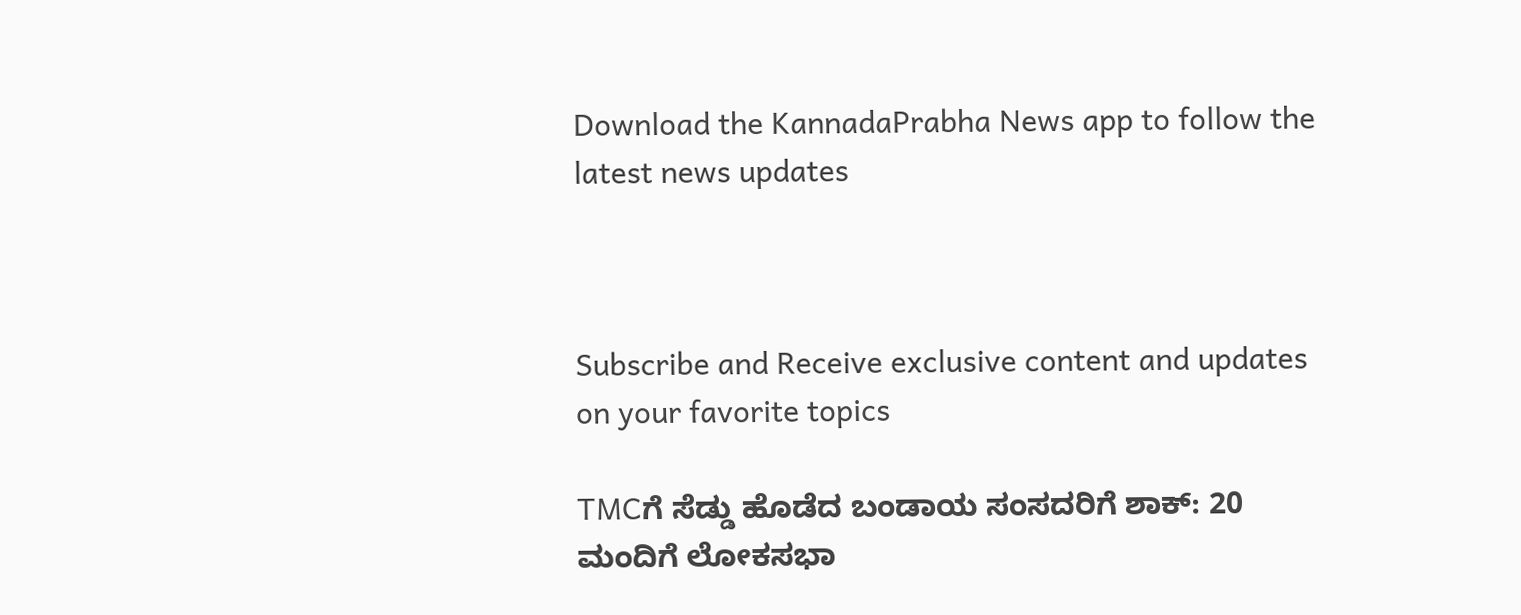Download the KannadaPrabha News app to follow the latest news updates



Subscribe and Receive exclusive content and updates on your favorite topics

TMCಗೆ ಸೆಡ್ಡು ಹೊಡೆದ ಬಂಡಾಯ ಸಂಸದರಿಗೆ ಶಾಕ್‌: 20 ಮಂದಿಗೆ ಲೋಕಸಭಾ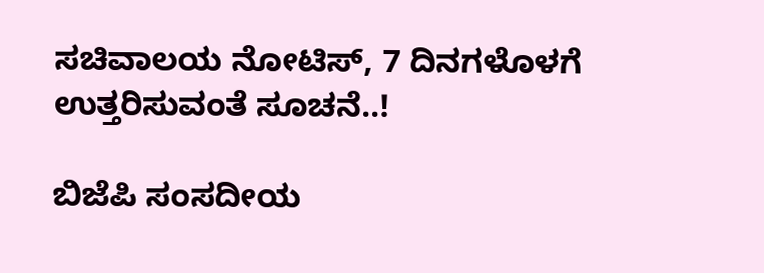ಸಚಿವಾಲಯ ನೋಟಿಸ್‌, 7 ದಿನಗಳೊಳಗೆ ಉತ್ತರಿಸುವಂತೆ ಸೂಚನೆ..!

ಬಿಜೆಪಿ ಸಂಸದೀಯ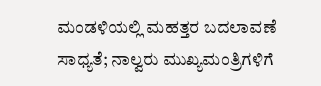ಮಂಡಳಿಯಲ್ಲಿ ಮಹತ್ತರ ಬದಲಾವಣೆ ಸಾಧ್ಯತೆ; ನಾಲ್ವರು ಮುಖ್ಯಮಂತ್ರಿಗಳಿಗೆ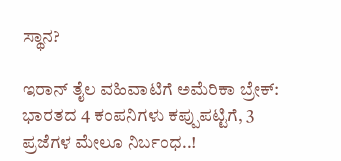ಸ್ಥಾನ?

ಇರಾನ್‌ ತೈಲ ವಹಿವಾಟಿಗೆ ಅಮೆರಿಕಾ ಬ್ರೇಕ್: ಭಾರತದ 4 ಕಂಪನಿಗಳು ಕಪ್ಪುಪಟ್ಟಿಗೆ, 3 ಪ್ರಜೆಗಳ ಮೇಲೂ ನಿರ್ಬಂಧ..!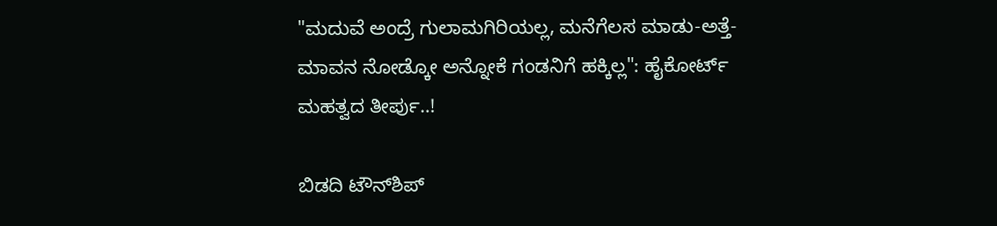"ಮದುವೆ ಅಂದ್ರೆ ಗುಲಾಮಗಿರಿಯಲ್ಲ, ಮನೆಗೆಲಸ ಮಾಡು-ಅತ್ತೆ-ಮಾವನ ನೋಡ್ಕೋ ಅನ್ನೋಕೆ ಗಂಡನಿಗೆ ಹಕ್ಕಿಲ್ಲ": ಹೈಕೋರ್ಟ್ ಮಹತ್ವದ ತೀರ್ಪು..!

ಬಿಡದಿ ಟೌನ್‌ಶಿಪ್‌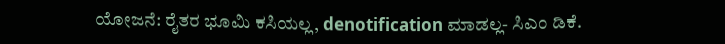ಯೋಜನೆ: ರೈತರ ಭೂಮಿ ಕಸಿಯಲ್ಲ, denotification ಮಾಡಲ್ಲ- ಸಿಎಂ ಡಿಕೆ.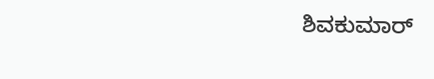ಶಿವಕುಮಾರ್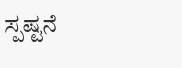ಸ್ಪಷ್ಟನೆ